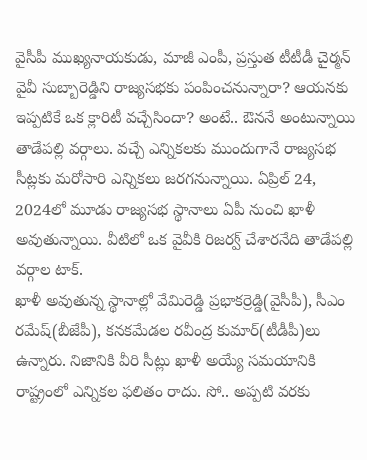వైసీపీ ముఖ్యనాయకుడు, మాజీ ఎంపీ, ప్రస్తుత టీటీడీ చైర్మన్ వైవీ సుబ్బారెడ్డిని రాజ్యసభకు పంపించనున్నారా? ఆయనకు ఇప్పటికే ఒక క్లారిటీ వచ్చేసిందా? అంటే.. ఔననే అంటున్నాయి తాడేపల్లి వర్గాలు. వచ్చే ఎన్నికలకు ముందుగానే రాజ్యసభ సీట్లకు మరోసారి ఎన్నికలు జరగనున్నాయి. ఏప్రిల్ 24, 2024లో మూడు రాజ్యసభ స్థానాలు ఏపీ నుంచి ఖాళీ అవుతున్నాయి. వీటిలో ఒక వైవీకి రిజర్వ్ చేశారనేది తాడేపల్లి వర్గాల టాక్.
ఖాళీ అవుతున్న స్థానాల్లో వేమిరెడ్డి ప్రభాకర్రెడ్డి(వైసీపీ), సీఎం రమేష్(బీజేపీ), కనకమేడల రవీంద్ర కుమార్(టీడీపీ)లు ఉన్నారు. నిజానికి వీరి సీట్లు ఖాళీ అయ్యే సమయానికి రాష్ట్రంలో ఎన్నికల ఫలితం రాదు. సో.. అప్పటి వరకు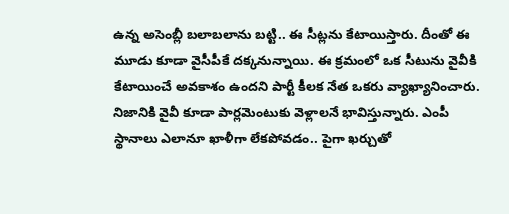ఉన్న అసెంబ్లీ బలాబలాను బట్టి.. ఈ సీట్లను కేటాయిస్తారు. దీంతో ఈ మూడు కూడా వైసీపీకే దక్కనున్నాయి. ఈ క్రమంలో ఒక సీటును వైవీకి కేటాయించే అవకాశం ఉందని పార్టీ కీలక నేత ఒకరు వ్యాఖ్యానించారు.
నిజానికి వైవీ కూడా పార్లమెంటుకు వెళ్లాలనే భావిస్తున్నారు. ఎంపీ స్థానాలు ఎలానూ ఖాళీగా లేకపోవడం.. పైగా ఖర్చుతో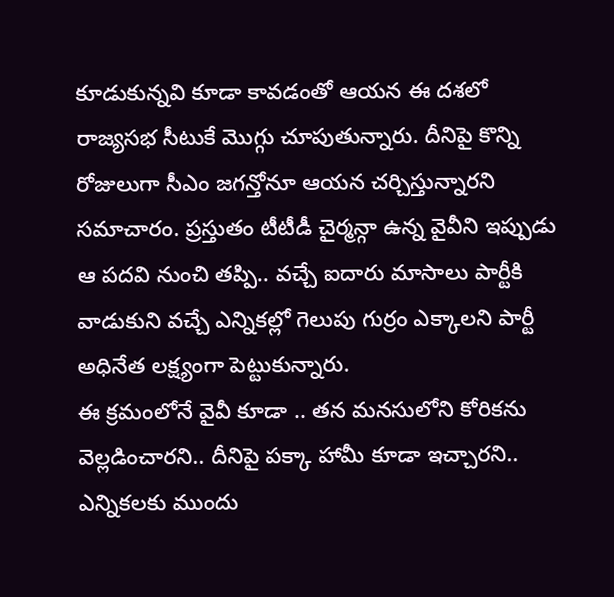కూడుకున్నవి కూడా కావడంతో ఆయన ఈ దశలో రాజ్యసభ సీటుకే మొగ్గు చూపుతున్నారు. దీనిపై కొన్ని రోజులుగా సీఎం జగన్తోనూ ఆయన చర్చిస్తున్నారని సమాచారం. ప్రస్తుతం టీటీడీ చైర్మన్గా ఉన్న వైవీని ఇప్పుడు ఆ పదవి నుంచి తప్పి.. వచ్చే ఐదారు మాసాలు పార్టీకి వాడుకుని వచ్చే ఎన్నికల్లో గెలుపు గుర్రం ఎక్కాలని పార్టీ అధినేత లక్ష్యంగా పెట్టుకున్నారు.
ఈ క్రమంలోనే వైవీ కూడా .. తన మనసులోని కోరికను వెల్లడించారని.. దీనిపై పక్కా హామీ కూడా ఇచ్చారని.. ఎన్నికలకు ముందు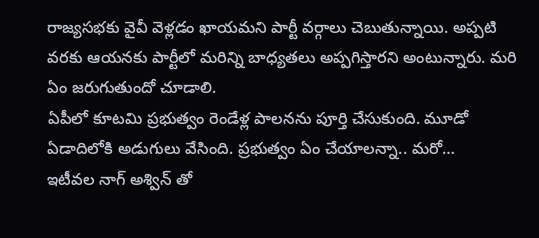రాజ్యసభకు వైవీ వెళ్లడం ఖాయమని పార్టీ వర్గాలు చెబుతున్నాయి. అప్పటి వరకు ఆయనకు పార్టీలో మరిన్ని బాధ్యతలు అప్పగిస్తారని అంటున్నారు. మరి ఏం జరుగుతుందో చూడాలి.
ఏపీలో కూటమి ప్రభుత్వం రెండేళ్ల పాలనను పూర్తి చేసుకుంది. మూడో ఏడాదిలోకి అడుగులు వేసింది. ప్రభుత్వం ఏం చేయాలన్నా.. మరో…
ఇటీవల నాగ్ అశ్విన్ తో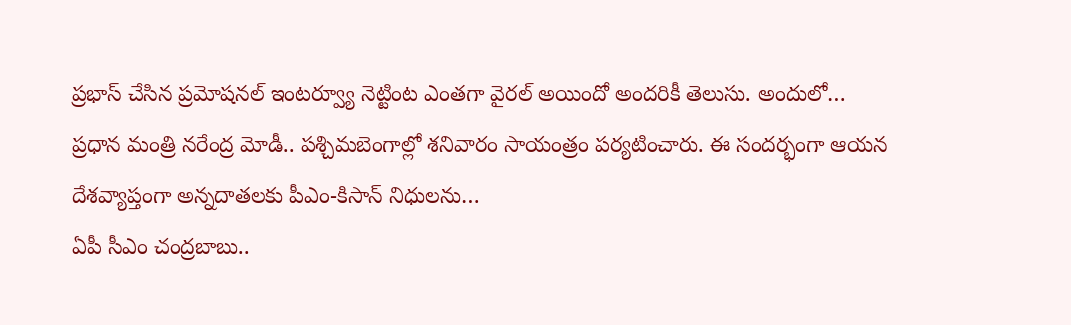ప్రభాస్ చేసిన ప్రమోషనల్ ఇంటర్వ్యూ నెట్టింట ఎంతగా వైరల్ అయిందో అందరికీ తెలుసు. అందులో…
ప్రధాన మంత్రి నరేంద్ర మోడీ.. పశ్చిమబెంగాల్లో శనివారం సాయంత్రం పర్యటించారు. ఈ సందర్భంగా ఆయన దేశవ్యాప్తంగా అన్నదాతలకు పీఎం-కిసాన్ నిధులను…
ఏపీ సీఎం చంద్రబాబు..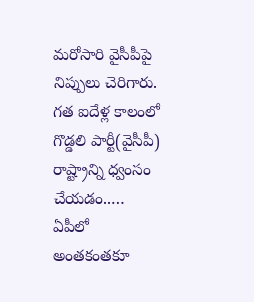మరోసారి వైసీపీపై నిప్పులు చెరిగారు. గత ఐదేళ్ల కాలంలో గొడ్డలి పార్టీ(వైసీపీ) రాష్ట్రాన్ని ధ్వంసం చేయడం..…
ఏపీలో అంతకంతకూ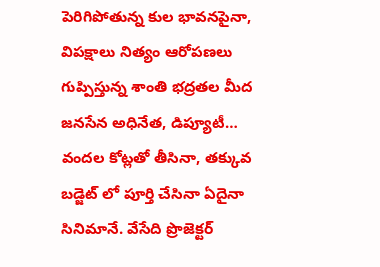పెరిగిపోతున్న కుల భావనపైనా, విపక్షాలు నిత్యం ఆరోపణలు గుప్పిస్తున్న శాంతి భద్రతల మీద జనసేన అధినేత, డిప్యూటీ…
వందల కోట్లతో తీసినా, తక్కువ బడ్జెట్ లో పూర్తి చేసినా ఏదైనా సినిమానే. వేసేది ప్రొజెక్టర్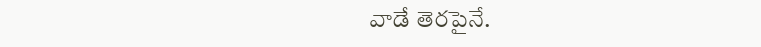వాడే తెరపైనే.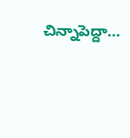చిన్నాపెద్దా…